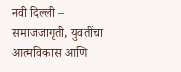नवी दिल्ली –
समाजजागृती, युवतींचा आत्मविकास आणि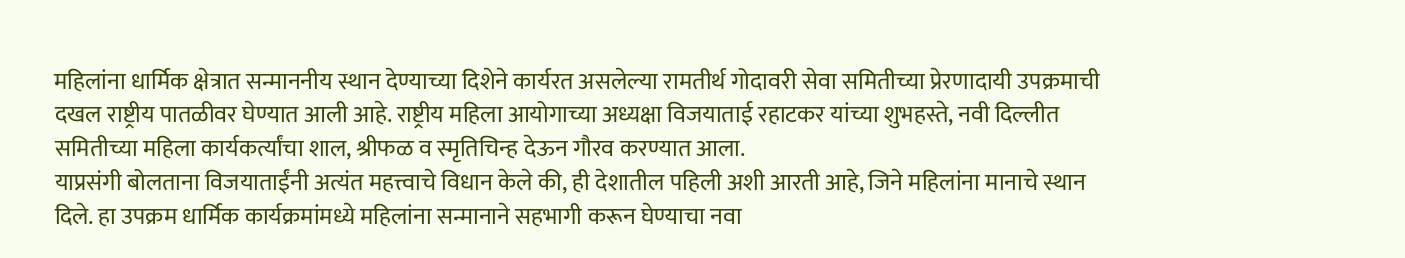महिलांना धार्मिक क्षेत्रात सन्माननीय स्थान देण्याच्या दिशेने कार्यरत असलेल्या रामतीर्थ गोदावरी सेवा समितीच्या प्रेरणादायी उपक्रमाची दखल राष्ट्रीय पातळीवर घेण्यात आली आहे. राष्ट्रीय महिला आयोगाच्या अध्यक्षा विजयाताई रहाटकर यांच्या शुभहस्ते, नवी दिल्लीत समितीच्या महिला कार्यकर्त्यांचा शाल, श्रीफळ व स्मृतिचिन्ह देऊन गौरव करण्यात आला.
याप्रसंगी बोलताना विजयाताईंनी अत्यंत महत्त्वाचे विधान केले की, ही देशातील पहिली अशी आरती आहे, जिने महिलांना मानाचे स्थान दिले. हा उपक्रम धार्मिक कार्यक्रमांमध्ये महिलांना सन्मानाने सहभागी करून घेण्याचा नवा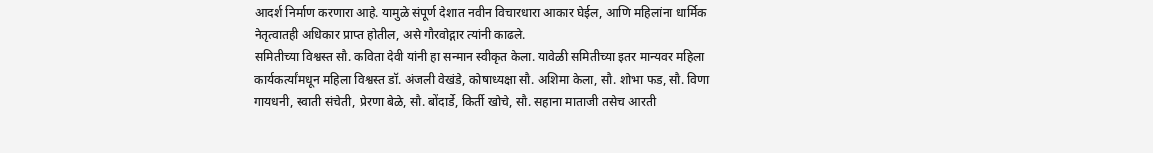आदर्श निर्माण करणारा आहे. यामुळे संपूर्ण देशात नवीन विचारधारा आकार घेईल, आणि महिलांना धार्मिक नेतृत्वातही अधिकार प्राप्त होतील, असे गौरवोद्गार त्यांनी काढले.
समितीच्या विश्वस्त सौ. कविता देवी यांनी हा सन्मान स्वीकृत केला. यावेळी समितीच्या इतर मान्यवर महिला कार्यकर्त्यांमधून महिला विश्वस्त डॉ. अंजली वेखंडे, कोषाध्यक्षा सौ. अशिमा केला, सौ. शोभा फड, सौ. विणा गायधनी, स्वाती संचेती, प्रेरणा बेळे, सौ. बोंदार्डे, किर्ती खोचे, सौ. सहाना माताजी तसेच आरती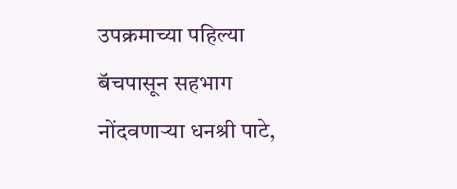उपक्रमाच्या पहिल्या बॅचपासून सहभाग नोंदवणाऱ्या धनश्री पाटे,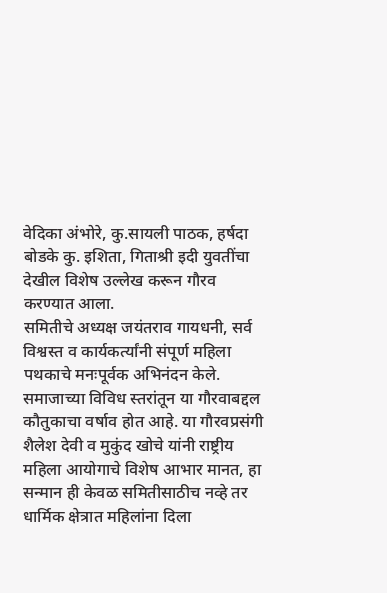वेदिका अंभोरे, कु.सायली पाठक, हर्षदा बोडके कु. इशिता, गिताश्री इदी युवतींचा देखील विशेष उल्लेख करून गौरव करण्यात आला.
समितीचे अध्यक्ष जयंतराव गायधनी, सर्व विश्वस्त व कार्यकर्त्यांनी संपूर्ण महिला पथकाचे मनःपूर्वक अभिनंदन केले. समाजाच्या विविध स्तरांतून या गौरवाबद्दल कौतुकाचा वर्षाव होत आहे. या गौरवप्रसंगी शैलेश देवी व मुकुंद खोचे यांनी राष्ट्रीय महिला आयोगाचे विशेष आभार मानत, हा सन्मान ही केवळ समितीसाठीच नव्हे तर धार्मिक क्षेत्रात महिलांना दिला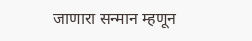जाणारा सन्मान म्हणून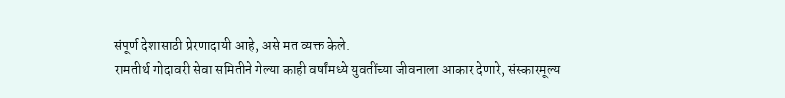संपूर्ण देशासाठी प्रेरणादायी आहे, असे मत व्यक्त केले.
रामतीर्थ गोदावरी सेवा समितीने गेल्या काही वर्षांमध्ये युवतींच्या जीवनाला आकार देणारे, संस्कारमूल्य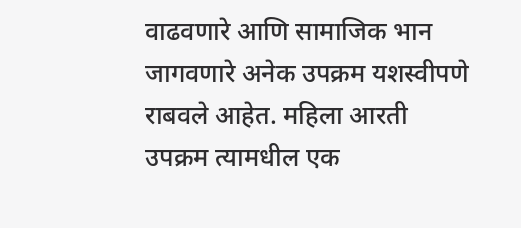वाढवणारे आणि सामाजिक भान जागवणारे अनेक उपक्रम यशस्वीपणे राबवले आहेत. महिला आरती उपक्रम त्यामधील एक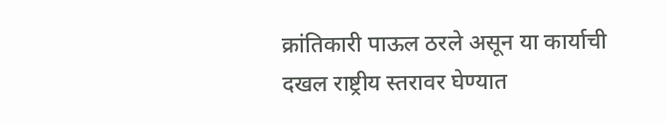क्रांतिकारी पाऊल ठरले असून या कार्याची दखल राष्ट्रीय स्तरावर घेण्यात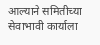आल्याने समितीच्या सेवाभावी कार्याला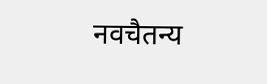नवचैतन्य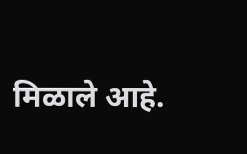मिळाले आहे.